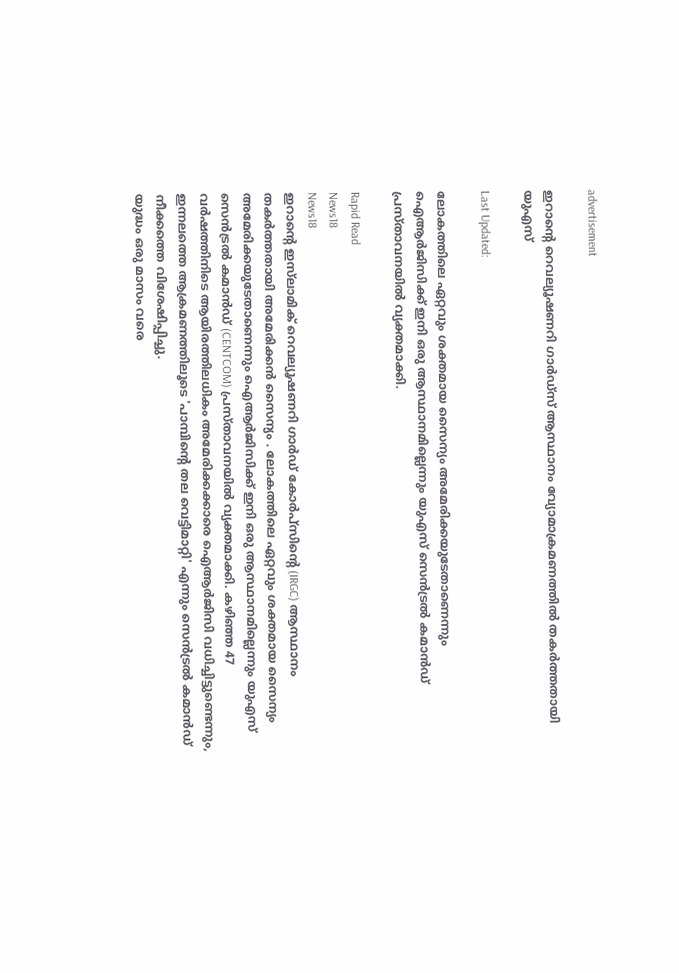advertisement

ഇറാന്റെ റെവല്യൂഷണറി ഗാർഡ്‌സ് ആസ്ഥാനം വ്യോമാക്രമണത്തിൽ തകർത്തതായി യുഎസ്

Last Updated:

ലോകത്തിലെ ഏറ്റവും ശക്തമായ സൈന്യം അമേരിക്കയുടേതാണെന്നും ഐആർജിസിക്ക് ഇനി ഒരു ആസ്ഥാനമില്ലെന്നും യുഎസ് സെൻട്രൽ കമാൻഡ് പ്രസ്താവനയിൽ വ്യക്തമാക്കി.

Rapid Read
News18
News18
ഇറാന്റെ ഇസ്‌ലാമിക് റെവല്യൂഷണറി ഗാർഡ് കോർപ്സിന്റെ (IRGC) ആസ്ഥാനം തകർത്തതായി അമേരിക്കൻ സൈന്യം . ലോകത്തിലെ ഏറ്റവും ശക്തമായ സൈന്യം അമേരിക്കയുടേതാണെന്നും ഐആർജിസിക്ക് ഇനി ഒരു ആസ്ഥാനമില്ലെന്നും യുഎസ് സെൻട്രൽ കമാൻഡ് (CENTCOM) പ്രസ്താവനയിൽ വ്യക്തമാക്കി. കഴിഞ്ഞ 47 വർഷത്തിനിടെ ആയിരത്തിലധികം അമേരിക്കക്കാരെ ഐആർജിസി വധിച്ചിട്ടുണ്ടെന്നും, ഇന്നലത്തെ ആക്രമണത്തിലൂടെ 'പാമ്പിന്റെ തല വെട്ടിമാറ്റി' എന്നും സെൻട്രൽ കമാൻഡ് നീക്കത്തെ വിശേഷിപ്പിച്ചു.
യുദ്ധം ഒരു മാസം വരെ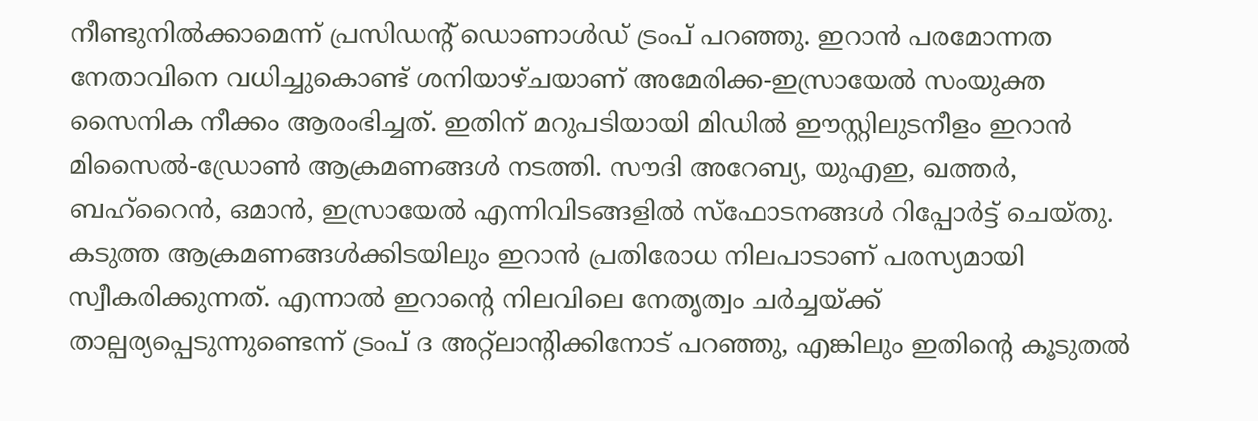നീണ്ടുനിൽക്കാമെന്ന് പ്രസിഡന്റ് ഡൊണാൾഡ് ട്രംപ് പറഞ്ഞു. ഇറാൻ പരമോന്നത നേതാവിനെ വധിച്ചുകൊണ്ട് ശനിയാഴ്ചയാണ് അമേരിക്ക-ഇസ്രായേൽ സംയുക്ത സൈനിക നീക്കം ആരംഭിച്ചത്. ഇതിന് മറുപടിയായി മിഡിൽ ഈസ്റ്റിലുടനീളം ഇറാൻ മിസൈൽ-ഡ്രോൺ ആക്രമണങ്ങൾ നടത്തി. സൗദി അറേബ്യ, യുഎഇ, ഖത്തർ, ബഹ്‌റൈൻ, ഒമാൻ, ഇസ്രായേൽ എന്നിവിടങ്ങളിൽ സ്ഫോടനങ്ങൾ റിപ്പോർട്ട് ചെയ്തു.
കടുത്ത ആക്രമണങ്ങൾക്കിടയിലും ഇറാൻ പ്രതിരോധ നിലപാടാണ് പരസ്യമായി സ്വീകരിക്കുന്നത്. എന്നാൽ ഇറാന്റെ നിലവിലെ നേതൃത്വം ചർച്ചയ്ക്ക് താല്പര്യപ്പെടുന്നുണ്ടെന്ന് ട്രംപ് ദ അറ്റ്‌ലാന്റിക്കിനോട് പറഞ്ഞു, എങ്കിലും ഇതിന്റെ കൂടുതൽ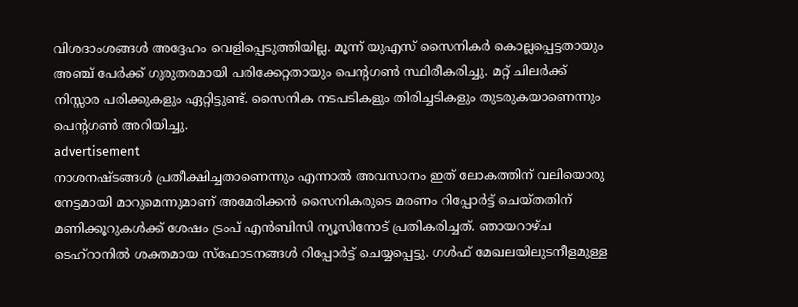വിശദാംശങ്ങൾ അദ്ദേഹം വെളിപ്പെടുത്തിയില്ല. മൂന്ന് യുഎസ് സൈനികർ കൊല്ലപ്പെട്ടതായും അഞ്ച് പേർക്ക് ഗുരുതരമായി പരിക്കേറ്റതായും പെന്റഗൺ സ്ഥിരീകരിച്ചു. മറ്റ് ചിലർക്ക് നിസ്സാര പരിക്കുകളും ഏറ്റിട്ടുണ്ട്. സൈനിക നടപടികളും തിരിച്ചടികളും തുടരുകയാണെന്നും പെന്റഗൺ അറിയിച്ചു.
advertisement
നാശനഷ്ടങ്ങൾ പ്രതീക്ഷിച്ചതാണെന്നും എന്നാൽ അവസാനം ഇത് ലോകത്തിന് വലിയൊരു നേട്ടമായി മാറുമെന്നുമാണ് അമേരിക്കൻ സൈനികരുടെ മരണം റിപ്പോർട്ട് ചെയ്തതിന് മണിക്കൂറുകൾക്ക് ശേഷം ട്രംപ് എൻബിസി ന്യൂസിനോട് പ്രതികരിച്ചത്. ഞായറാഴ്ച ടെഹ്‌റാനിൽ ശക്തമായ സ്ഫോടനങ്ങൾ റിപ്പോർട്ട് ചെയ്യപ്പെട്ടു. ഗൾഫ് മേഖലയിലുടനീളമുള്ള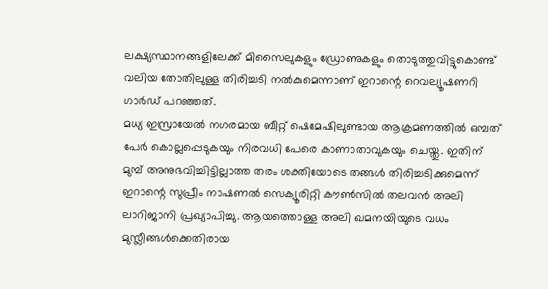ലക്ഷ്യസ്ഥാനങ്ങളിലേക്ക് മിസൈലുകളും ഡ്രോണുകളും തൊടുത്തുവിട്ടുകൊണ്ട് വലിയ തോതിലുള്ള തിരിച്ചടി നൽകുമെന്നാണ് ഇറാന്റെ റെവല്യൂഷണറി ഗാർഡ് പറഞ്ഞത്.
മധ്യ ഇസ്രായേൽ നഗരമായ ബീറ്റ് ഷെമേഷിലുണ്ടായ ആക്രമണത്തിൽ ഒമ്പത് പേർ കൊല്ലപ്പെടുകയും നിരവധി പേരെ കാണാതാവുകയും ചെയ്തു. ഇതിന് മുമ്പ് അനുഭവിച്ചിട്ടില്ലാത്ത തരം ശക്തിയോടെ തങ്ങൾ തിരിച്ചടിക്കുമെന്ന് ഇറാന്റെ സുപ്രീം നാഷണൽ സെക്യൂരിറ്റി കൗൺസിൽ തലവൻ അലി ലാറിജാനി പ്രഖ്യാപിച്ചു. ആയത്തൊള്ള അലി ഖമനയിയുടെ വധം മുസ്ലീങ്ങൾക്കെതിരായ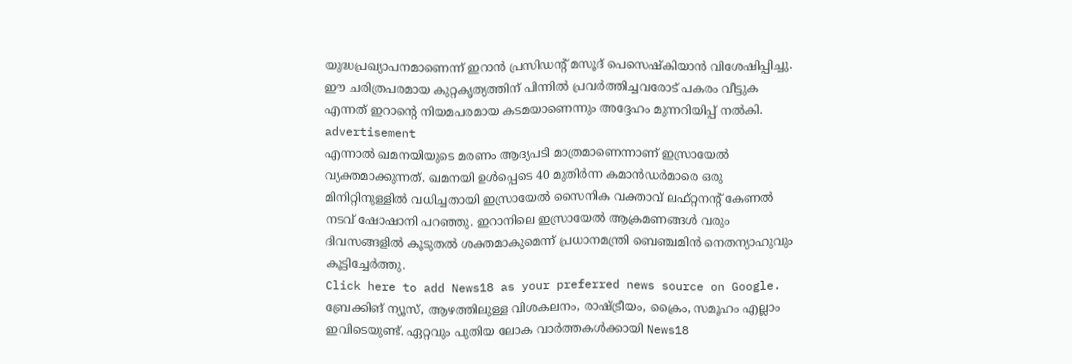യുദ്ധപ്രഖ്യാപനമാണെന്ന് ഇറാൻ പ്രസിഡന്റ് മസൂദ് പെസെഷ്കിയാൻ വിശേഷിപ്പിച്ചു. ഈ ചരിത്രപരമായ കുറ്റകൃത്യത്തിന് പിന്നിൽ പ്രവർത്തിച്ചവരോട് പകരം വീട്ടുക എന്നത് ഇറാന്റെ നിയമപരമായ കടമയാണെന്നും അദ്ദേഹം മുന്നറിയിപ്പ് നൽകി.
advertisement
എന്നാൽ ഖമനയിയുടെ മരണം ആദ്യപടി മാത്രമാണെന്നാണ് ഇസ്രായേൽ വ്യക്തമാക്കുന്നത്. ഖമനയി ഉൾപ്പെടെ 40 മുതിർന്ന കമാൻഡർമാരെ ഒരു മിനിറ്റിനുള്ളിൽ വധിച്ചതായി ഇസ്രായേൽ സൈനിക വക്താവ് ലഫ്റ്റനന്റ് കേണൽ നടവ് ഷോഷാനി പറഞ്ഞു. ഇറാനിലെ ഇസ്രായേൽ ആക്രമണങ്ങൾ വരും ദിവസങ്ങളിൽ കൂടുതൽ ശക്തമാകുമെന്ന് പ്രധാനമന്ത്രി ബെഞ്ചമിൻ നെതന്യാഹുവും കൂട്ടിച്ചേർത്തു.
Click here to add News18 as your preferred news source on Google.
ബ്രേക്കിങ് ന്യൂസ്, ആഴത്തിലുള്ള വിശകലനം, രാഷ്ട്രീയം, ക്രൈം, സമൂഹം എല്ലാം ഇവിടെയുണ്ട്. ഏറ്റവും പുതിയ ലോക വാർത്തകൾക്കായി News18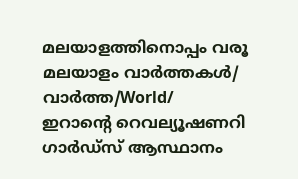മലയാളത്തിനൊപ്പം വരൂ
മലയാളം വാർത്തകൾ/ വാർത്ത/World/
ഇറാന്റെ റെവല്യൂഷണറി ഗാർഡ്‌സ് ആസ്ഥാനം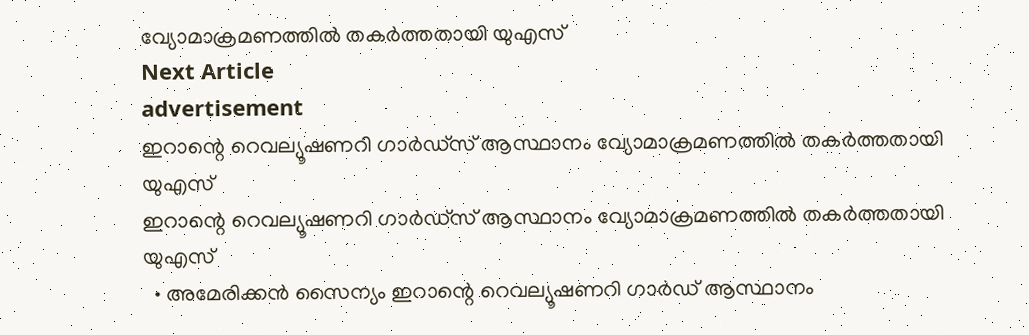വ്യോമാക്രമണത്തിൽ തകർത്തതായി യുഎസ്
Next Article
advertisement
ഇറാന്റെ റെവല്യൂഷണറി ഗാർഡ്‌സ് ആസ്ഥാനം വ്യോമാക്രമണത്തിൽ തകർത്തതായി യുഎസ്
ഇറാന്റെ റെവല്യൂഷണറി ഗാർഡ്‌സ് ആസ്ഥാനം വ്യോമാക്രമണത്തിൽ തകർത്തതായി യുഎസ്
  • അമേരിക്കൻ സൈന്യം ഇറാന്റെ റെവല്യൂഷണറി ഗാർഡ് ആസ്ഥാനം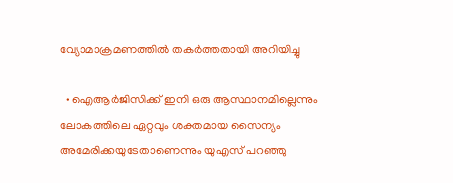വ്യോമാക്രമണത്തിൽ തകർത്തതായി അറിയിച്ചു

  • ഐആർജിസിക്ക് ഇനി ഒരു ആസ്ഥാനമില്ലെന്നും ലോകത്തിലെ ഏറ്റവും ശക്തമായ സൈന്യം അമേരിക്കയുടേതാണെന്നും യുഎസ് പറഞ്ഞു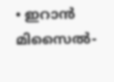• ഇറാൻ മിസൈൽ-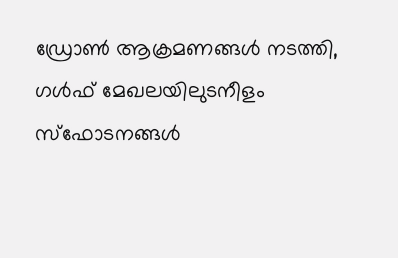ഡ്രോൺ ആക്രമണങ്ങൾ നടത്തി, ഗൾഫ് മേഖലയിലുടനീളം സ്ഫോടനങ്ങൾ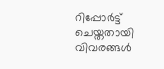റിപ്പോർട്ട് ചെയ്തതായി വിവരങ്ങൾ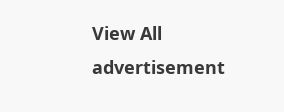View All
advertisement